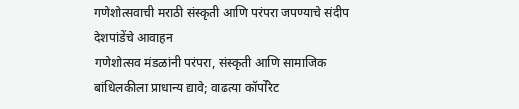गणेशोत्सवाची मराठी संस्कृती आणि परंपरा जपण्याचे संदीप देशपांडेंचे आवाहन
गणेशोत्सव मंडळांनी परंपरा, संस्कृती आणि सामाजिक बांधिलकीला प्राधान्य द्यावे; वाढत्या कॉर्पोरेट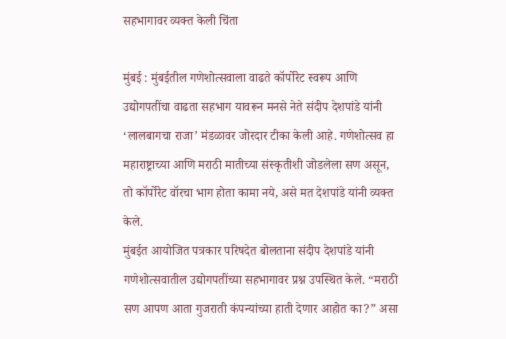सहभागावर व्यक्त केली चिंता

मुंबई : मुंबईतील गणेशोत्सवाला वाढते कॉर्पोरेट स्वरूप आणि उद्योगपतींचा वाढता सहभाग यावरून मनसे नेते संदीप देशपांडे यांनी ‘लालबागचा राजा’ मंडळावर जोरदार टीका केली आहे. गणेशोत्सव हा महाराष्ट्राच्या आणि मराठी मातीच्या संस्कृतीशी जोडलेला सण असून, तो कॉर्पोरेट वॉरचा भाग होता कामा नये, असे मत देशपांडे यांनी व्यक्त केले.
मुंबईत आयोजित पत्रकार परिषदेत बोलताना संदीप देशपांडे यांनी गणेशोत्सवातील उद्योगपतींच्या सहभागावर प्रश्न उपस्थित केले. “मराठी सण आपण आता गुजराती कंपन्यांच्या हाती देणार आहोत का?” असा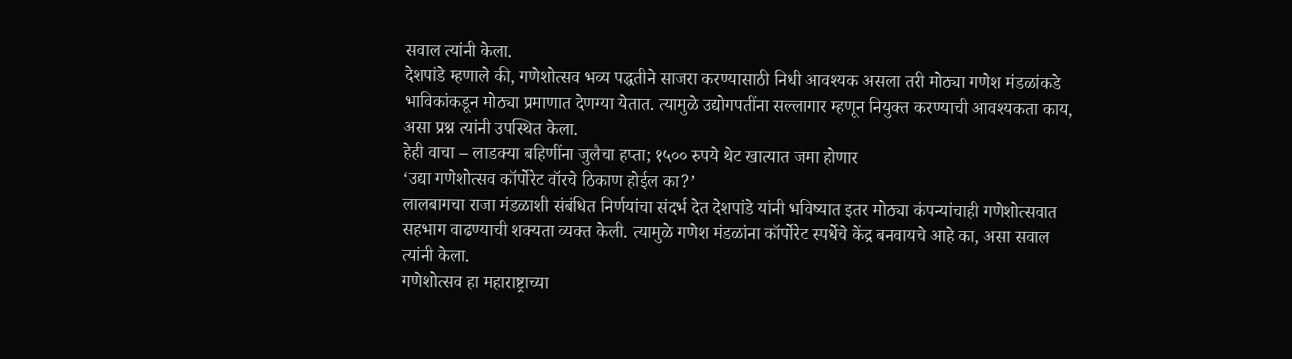सवाल त्यांनी केला.
देशपांडे म्हणाले की, गणेशोत्सव भव्य पद्धतीने साजरा करण्यासाठी निधी आवश्यक असला तरी मोठ्या गणेश मंडळांकडे भाविकांकडून मोठ्या प्रमाणात देणग्या येतात. त्यामुळे उद्योगपतींना सल्लागार म्हणून नियुक्त करण्याची आवश्यकता काय, असा प्रश्न त्यांनी उपस्थित केला.
हेही वाचा – लाडक्या बहिणींना जुलैचा हप्ता; १५०० रुपये थेट खात्यात जमा होणार
‘उद्या गणेशोत्सव कॉर्पोरेट वॉरचे ठिकाण होईल का?’
लालबागचा राजा मंडळाशी संबंधित निर्णयांचा संदर्भ देत देशपांडे यांनी भविष्यात इतर मोठ्या कंपन्यांचाही गणेशोत्सवात सहभाग वाढण्याची शक्यता व्यक्त केली. त्यामुळे गणेश मंडळांना कॉर्पोरेट स्पर्धेचे केंद्र बनवायचे आहे का, असा सवाल त्यांनी केला.
गणेशोत्सव हा महाराष्ट्राच्या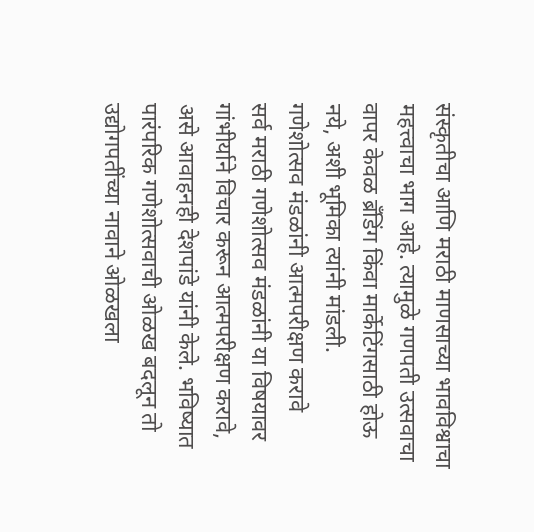संस्कृतीचा आणि मराठी माणसाच्या भावविश्वाचा महत्त्वाचा भाग आहे. त्यामुळे गणपती उत्सवाचा वापर केवळ ब्रँडिंग किंवा मार्केटिंगसाठी होऊ नये, अशी भूमिका त्यांनी मांडली.
गणेशोत्सव मंडळांनी आत्मपरीक्षण करावे
सर्व मराठी गणेशोत्सव मंडळांनी या विषयावर गांभीर्याने विचार करून आत्मपरीक्षण करावे, असे आवाहनही देशपांडे यांनी केले. भविष्यात पारंपरिक गणेशोत्सवाची ओळख बदलून तो उद्योगपतींच्या नावाने ओळखला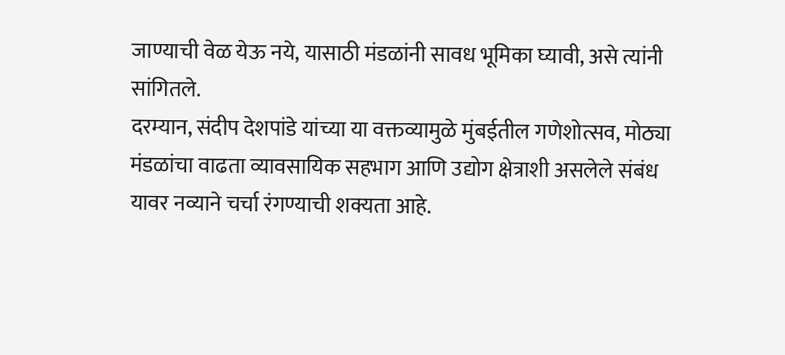जाण्याची वेळ येऊ नये, यासाठी मंडळांनी सावध भूमिका घ्यावी, असे त्यांनी सांगितले.
दरम्यान, संदीप देशपांडे यांच्या या वक्तव्यामुळे मुंबईतील गणेशोत्सव, मोठ्या मंडळांचा वाढता व्यावसायिक सहभाग आणि उद्योग क्षेत्राशी असलेले संबंध यावर नव्याने चर्चा रंगण्याची शक्यता आहे.